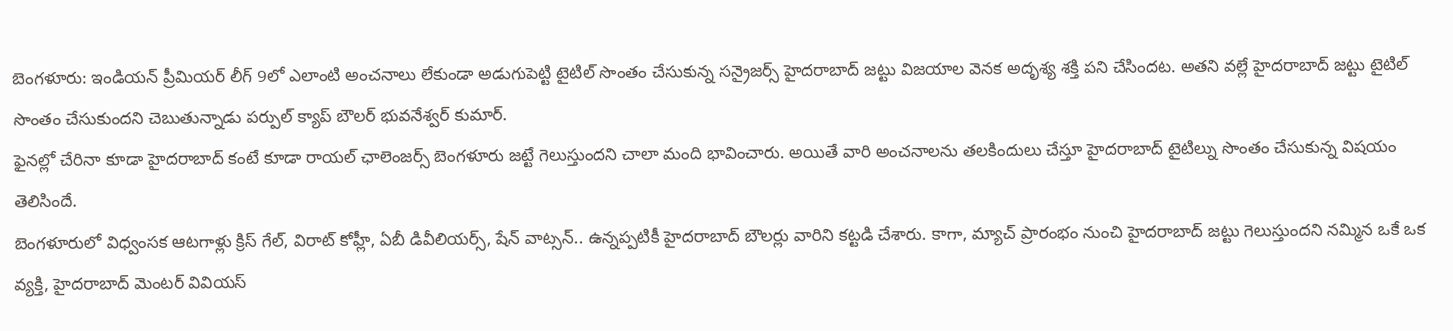బెంగళూరు: ఇండియన్ ప్రీమియర్ లీగ్ 9లో ఎలాంటి అంచనాలు లేకుండా అడుగుపెట్టి టైటిల్ సొంతం చేసుకున్న సన్రైజర్స్ హైదరాబాద్ జట్టు విజయాల వెనక అదృశ్య శక్తి పని చేసిందట. అతని వల్లే హైదరాబాద్ జట్టు టైటిల్ సొంతం చేసుకుందని చెబుతున్నాడు పర్పుల్ క్యాప్ బౌలర్ భువనేశ్వర్ కుమార్.
ఫైనల్లో చేరినా కూడా హైదరాబాద్ కంటే కూడా రాయల్ ఛాలెంజర్స్ బెంగళూరు జట్టే గెలుస్తుందని చాలా మంది భావించారు. అయితే వారి అంచనాలను తలకిందులు చేస్తూ హైదరాబాద్ టైటిల్ను సొంతం చేసుకున్న విషయం తెలిసిందే.
బెంగళూరులో విధ్వంసక ఆటగాళ్లు క్రిస్ గేల్, విరాట్ కోహ్లీ, ఏబీ డివీలియర్స్, షేన్ వాట్సన్.. ఉన్నప్పటికీ హైదరాబాద్ బౌలర్లు వారిని కట్టడి చేశారు. కాగా, మ్యాచ్ ప్రారంభం నుంచి హైదరాబాద్ జట్టు గెలుస్తుందని నమ్మిన ఒకే ఒక వ్యక్తి, హైదరాబాద్ మెంటర్ వివియస్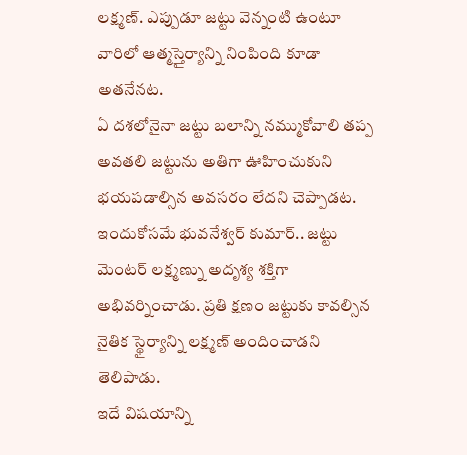లక్ష్మణ్. ఎప్పుడూ జట్టు వెన్నంటి ఉంటూ వారిలో ఆత్మస్తైర్యాన్ని నింపింది కూడా అతనేనట.
ఏ దశలోనైనా జట్టు బలాన్ని నమ్ముకోవాలి తప్ప అవతలి జట్టును అతిగా ఊహించుకుని భయపడాల్సిన అవసరం లేదని చెప్పాడట. ఇందుకోసమే భువనేశ్వర్ కుమార్.. జట్టు మెంటర్ లక్ష్మణ్ను అదృశ్య శక్తిగా అభివర్నించాడు. ప్రతి క్షణం జట్టుకు కావల్సిన నైతిక స్థైర్యాన్ని లక్ష్మణ్ అందించాడని తెలిపాడు.
ఇదే విషయాన్ని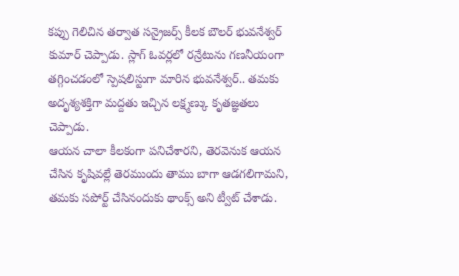కప్పు గెలిచిన తర్వాత సన్రైజర్స్ కీలక బౌలర్ భువనేశ్వర్ కుమార్ చెప్పాడు. స్లాగ్ ఓవర్లలో రన్రేటును గణనీయంగా తగ్గించడంలో స్పెషలిస్టుగా మారిన భువనేశ్వర్.. తమకు అదృశ్యశక్తిగా మద్దతు ఇచ్చిన లక్ష్మణ్కు కృతజ్ఞతలు చెప్పాడు.
ఆయన చాలా కీలకంగా పనిచేశారని, తెరవెనుక ఆయన చేసిన కృషివల్లే తెరముందు తాము బాగా ఆడగలిగామని, తమకు సపోర్ట్ చేసినందుకు థాంక్స్ అని ట్వీట్ చేశాడు.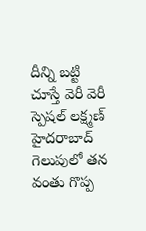దీన్ని బట్టి చూస్తే వెరీ వెరీ స్పెషల్ లక్ష్మణ్ హైదరాబాద్ గెలుపులో తన వంతు గొప్ప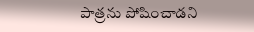పాత్రను పోషించాడని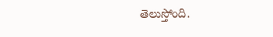తెలుస్తోంది.